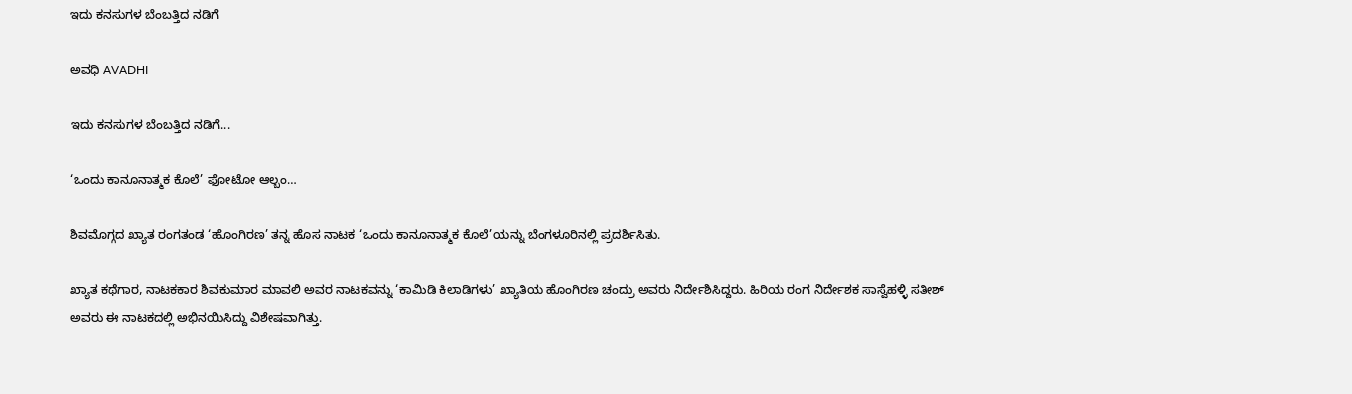ಇದು ಕನಸುಗಳ ಬೆಂಬತ್ತಿದ ನಡಿಗೆ‍

ಅವಧಿ AVADHI

ಇದು ಕನಸುಗಳ ಬೆಂಬತ್ತಿದ ನಡಿಗೆ...

‘ಒಂದು ಕಾನೂನಾತ್ಮಕ ಕೊಲೆ’ ಫೋಟೋ ಆಲ್ಬಂ…

ಶಿವಮೊಗ್ಗದ ಖ್ಯಾತ ರಂಗತಂಡ ‘ಹೊಂಗಿರಣ’ ತನ್ನ ಹೊಸ ನಾಟಕ ‘ಒಂದು ಕಾನೂನಾತ್ಮಕ ಕೊಲೆ’ಯನ್ನು ಬೆಂಗಳೂರಿನಲ್ಲಿ ಪ್ರದರ್ಶಿಸಿತು.

ಖ್ಯಾತ ಕಥೆಗಾರ, ನಾಟಕಕಾರ ಶಿವಕುಮಾರ ಮಾವಲಿ ಅವರ ನಾಟಕವನ್ನು ‘ಕಾಮಿಡಿ ಕಿಲಾಡಿಗಳು’ ಖ್ಯಾತಿಯ ಹೊಂಗಿರಣ ಚಂದ್ರು ಅವರು ನಿರ್ದೇಶಿಸಿದ್ದರು. ಹಿರಿಯ ರಂಗ ನಿರ್ದೇಶಕ ಸಾಸ್ವೆಹಳ್ಳಿ ಸತೀಶ್ ಅವರು ಈ ನಾಟಕದಲ್ಲಿ ಅಭಿನಯಿಸಿದ್ದು ವಿಶೇಷವಾಗಿತ್ತು.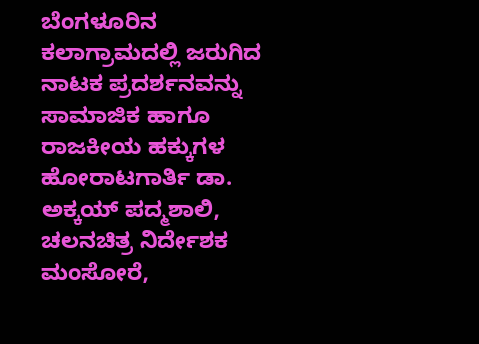ಬೆಂಗಳೂರಿನ ಕಲಾಗ್ರಾಮದಲ್ಲಿ ಜರುಗಿದ ನಾಟಕ ಪ್ರದರ್ಶನವನ್ನು ಸಾಮಾಜಿಕ ಹಾಗೂ ರಾಜಕೀಯ ಹಕ್ಕುಗಳ ಹೋರಾಟಗಾರ್ತಿ ಡಾ. ಅಕ್ಕಯ್ ಪದ್ಮಶಾಲಿ, ಚಲನಚಿತ್ರ ನಿರ್ದೇಶಕ ಮಂಸೋರೆ,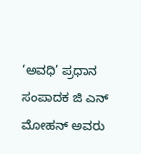‘ಅವಧಿ’ ಪ್ರಧಾನ ಸಂಪಾದಕ ಜಿ ಎನ್ ಮೋಹನ್ ಅವರು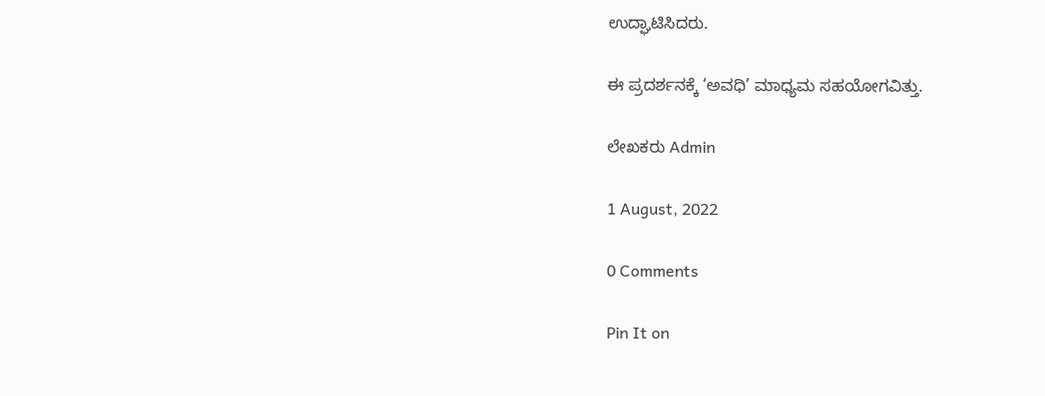ಉದ್ಘಾಟಿಸಿದರು.

ಈ ಪ್ರದರ್ಶನಕ್ಕೆ ‘ಅವಧಿ’ ಮಾಧ್ಯಮ ಸಹಯೋಗವಿತ್ತು.

ಲೇಖಕರು Admin

1 August, 2022

0 Comments

Pin It on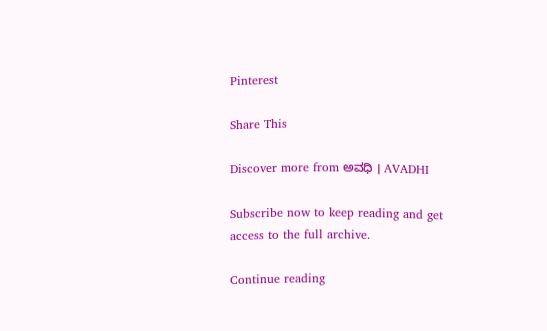Pinterest

Share This

Discover more from ಅವಧಿ । AVADHI

Subscribe now to keep reading and get access to the full archive.

Continue reading